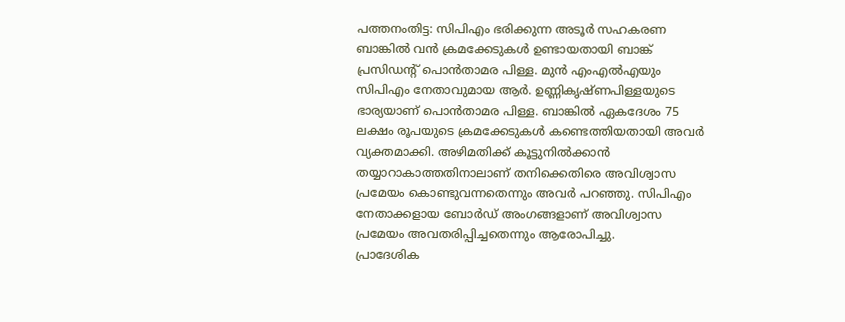പത്തനംതിട്ട: സിപിഎം ഭരിക്കുന്ന അടൂർ സഹകരണ ബാങ്കിൽ വൻ ക്രമക്കേടുകൾ ഉണ്ടായതായി ബാങ്ക് പ്രസിഡന്റ് പൊൻതാമര പിള്ള. മുൻ എംഎൽഎയും സിപിഎം നേതാവുമായ ആർ. ഉണ്ണികൃഷ്ണപിള്ളയുടെ ഭാര്യയാണ് പൊൻതാമര പിള്ള. ബാങ്കിൽ ഏകദേശം 75 ലക്ഷം രൂപയുടെ ക്രമക്കേടുകൾ കണ്ടെത്തിയതായി അവർ വ്യക്തമാക്കി. അഴിമതിക്ക് കൂട്ടുനിൽക്കാൻ തയ്യാറാകാത്തതിനാലാണ് തനിക്കെതിരെ അവിശ്വാസ പ്രമേയം കൊണ്ടുവന്നതെന്നും അവർ പറഞ്ഞു. സിപിഎം നേതാക്കളായ ബോർഡ് അംഗങ്ങളാണ് അവിശ്വാസ പ്രമേയം അവതരിപ്പിച്ചതെന്നും ആരോപിച്ചു.
പ്രാദേശിക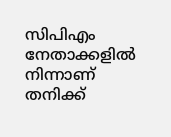സിപിഎം നേതാക്കളിൽ നിന്നാണ് തനിക്ക്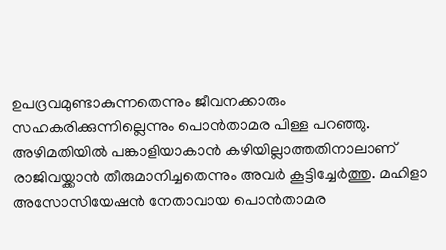ഉപദ്രവമുണ്ടാകുന്നതെന്നും ജീവനക്കാരും സഹകരിക്കുന്നില്ലെന്നും പൊൻതാമര പിള്ള പറഞ്ഞു. അഴിമതിയിൽ പങ്കാളിയാകാൻ കഴിയില്ലാത്തതിനാലാണ് രാജിവയ്ക്കാൻ തീരുമാനിച്ചതെന്നും അവർ കൂട്ടിച്ചേർത്തു. മഹിളാ അസോസിയേഷൻ നേതാവായ പൊൻതാമര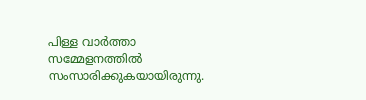പിള്ള വാർത്താ സമ്മേളനത്തിൽ സംസാരിക്കുകയായിരുന്നു.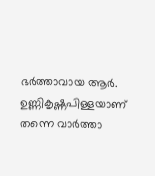ഭർത്താവായ ആർ. ഉണ്ണികൃഷ്ണപിള്ളയാണ് തന്നെ വാർത്താ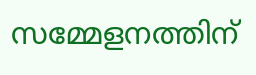സമ്മേളനത്തിന്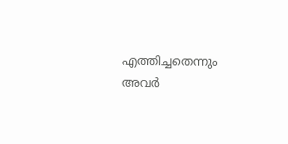എത്തിച്ചതെന്നും അവർ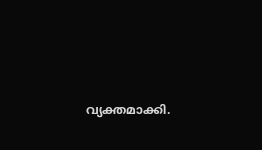വ്യക്തമാക്കി.